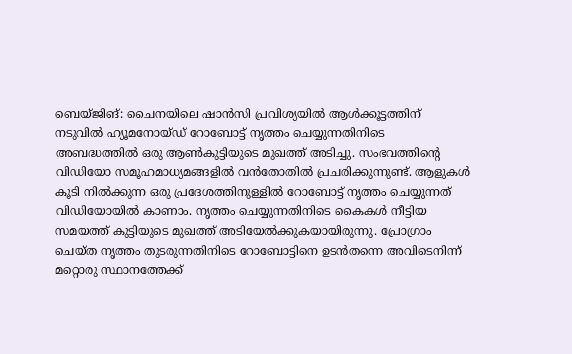ബെയ്ജിങ്: ചൈനയിലെ ഷാൻസി പ്രവിശ്യയിൽ ആൾക്കൂട്ടത്തിന് നടുവിൽ ഹ്യൂമനോയ്ഡ് റോബോട്ട് നൃത്തം ചെയ്യുന്നതിനിടെ അബദ്ധത്തിൽ ഒരു ആൺകുട്ടിയുടെ മുഖത്ത് അടിച്ചു. സംഭവത്തിന്റെ വിഡിയോ സമൂഹമാധ്യമങ്ങളിൽ വൻതോതിൽ പ്രചരിക്കുന്നുണ്ട്. ആളുകൾ കൂടി നിൽക്കുന്ന ഒരു പ്രദേശത്തിനുള്ളിൽ റോബോട്ട് നൃത്തം ചെയ്യുന്നത് വിഡിയോയിൽ കാണാം. നൃത്തം ചെയ്യുന്നതിനിടെ കൈകൾ നീട്ടിയ സമയത്ത് കുട്ടിയുടെ മുഖത്ത് അടിയേൽക്കുകയായിരുന്നു. പ്രോഗ്രാം ചെയ്ത നൃത്തം തുടരുന്നതിനിടെ റോബോട്ടിനെ ഉടൻതന്നെ അവിടെനിന്ന് മറ്റൊരു സ്ഥാനത്തേക്ക്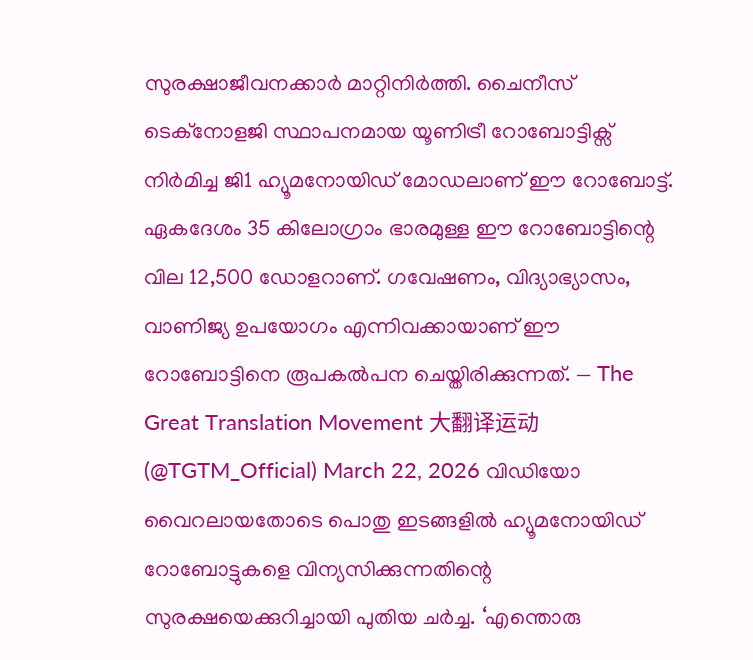സുരക്ഷാജീവനക്കാർ മാറ്റിനിർത്തി. ചൈനീസ് ടെക്നോളജി സ്ഥാപനമായ യൂണിട്രീ റോബോട്ടിക്സ് നിർമിച്ച ജി1 ഹ്യൂമനോയിഡ് മോഡലാണ് ഈ റോബോട്ട്. ഏകദേശം 35 കിലോഗ്രാം ഭാരമുള്ള ഈ റോബോട്ടിന്റെ വില 12,500 ഡോളറാണ്. ഗവേഷണം, വിദ്യാഭ്യാസം, വാണിജ്യ ഉപയോഗം എന്നിവക്കായാണ് ഈ റോബോട്ടിനെ രൂപകൽപന ചെയ്തിരിക്കുന്നത്. — The Great Translation Movement 大翻译运动 (@TGTM_Official) March 22, 2026 വിഡിയോ വൈറലായതോടെ പൊതു ഇടങ്ങളിൽ ഹ്യൂമനോയിഡ് റോബോട്ടുകളെ വിന്യസിക്കുന്നതിന്റെ സുരക്ഷയെക്കുറിച്ചായി പുതിയ ചർച്ച. ‘എന്തൊരു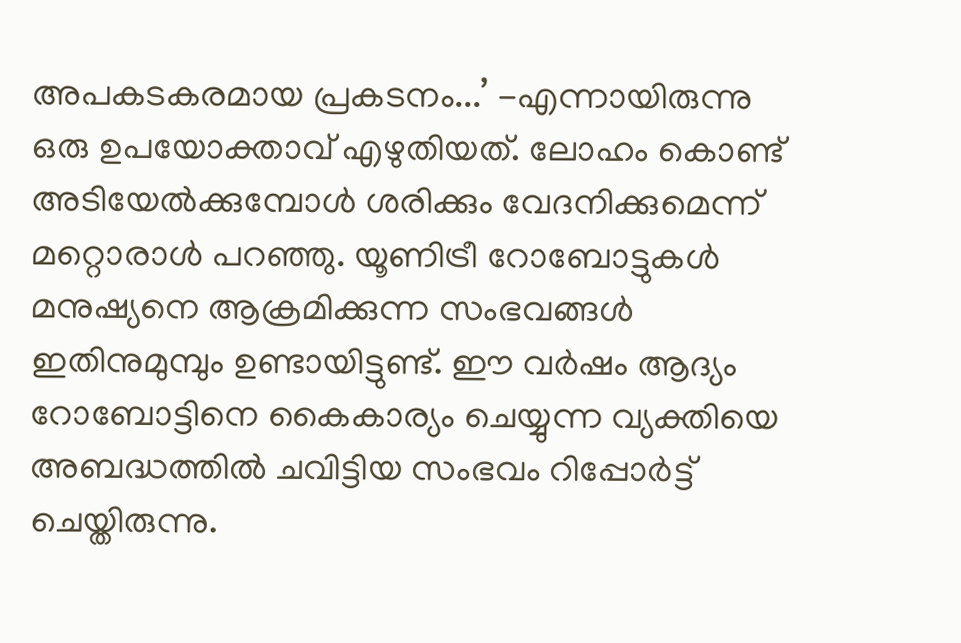അപകടകരമായ പ്രകടനം...’ -എന്നായിരുന്നു ഒരു ഉപയോക്താവ് എഴുതിയത്. ലോഹം കൊണ്ട് അടിയേൽക്കുമ്പോൾ ശരിക്കും വേദനിക്കുമെന്ന് മറ്റൊരാൾ പറഞ്ഞു. യൂണിട്രീ റോബോട്ടുകൾ മനുഷ്യനെ ആക്രമിക്കുന്ന സംഭവങ്ങൾ ഇതിനുമുമ്പും ഉണ്ടായിട്ടുണ്ട്. ഈ വർഷം ആദ്യം റോബോട്ടിനെ കൈകാര്യം ചെയ്യുന്ന വ്യക്തിയെ അബദ്ധത്തിൽ ചവിട്ടിയ സംഭവം റിപ്പോർട്ട് ചെയ്തിരുന്നു.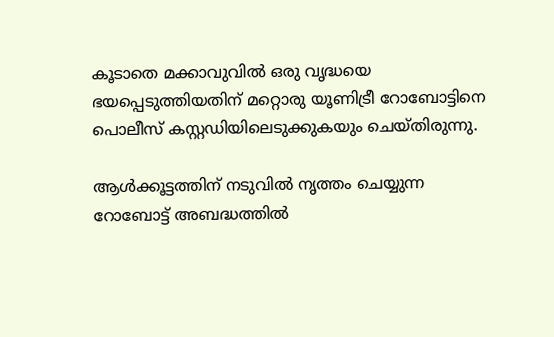കൂടാതെ മക്കാവുവിൽ ഒരു വൃദ്ധയെ ഭയപ്പെടുത്തിയതിന് മറ്റൊരു യൂണിട്രീ റോബോട്ടിനെ പൊലീസ് കസ്റ്റഡിയിലെടുക്കുകയും ചെയ്തിരുന്നു.

ആൾക്കൂട്ടത്തിന് നടുവിൽ നൃത്തം ചെയ്യുന്ന റോബോട്ട് അബദ്ധത്തിൽ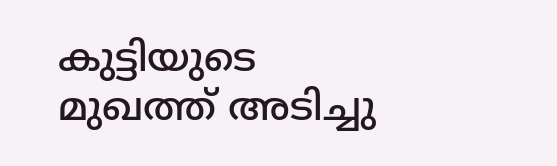കുട്ടിയുടെ മുഖത്ത് അടിച്ചു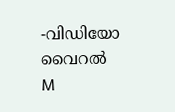-വിഡിയോ വൈറൽ
M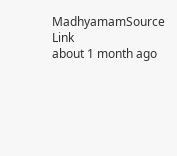MadhyamamSource Link
about 1 month ago